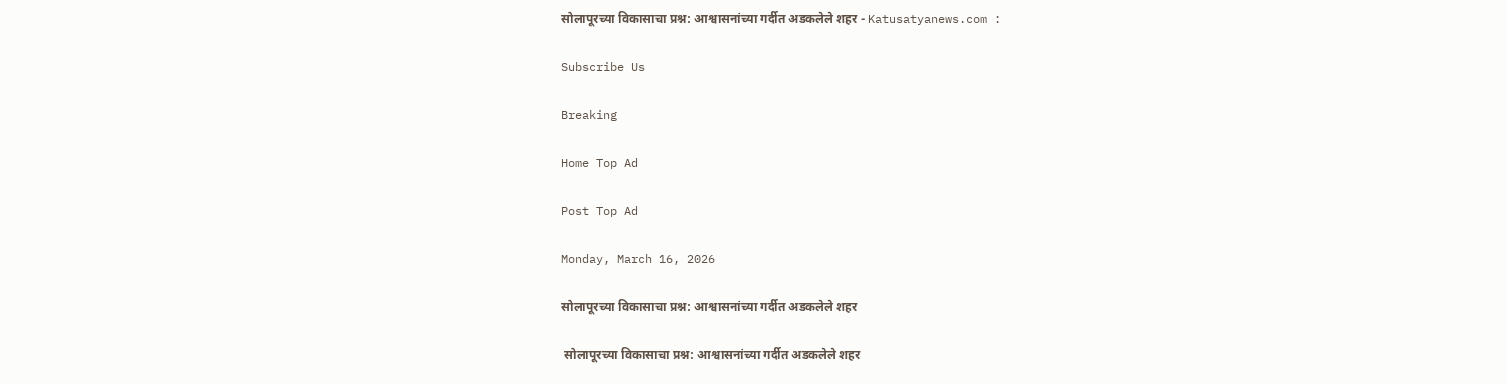सोलापूरच्या विकासाचा प्रश्न: आश्वासनांच्या गर्दीत अडकलेले शहर - Katusatyanews.com :

Subscribe Us

Breaking

Home Top Ad

Post Top Ad

Monday, March 16, 2026

सोलापूरच्या विकासाचा प्रश्न: आश्वासनांच्या गर्दीत अडकलेले शहर

 सोलापूरच्या विकासाचा प्रश्न: आश्वासनांच्या गर्दीत अडकलेले शहर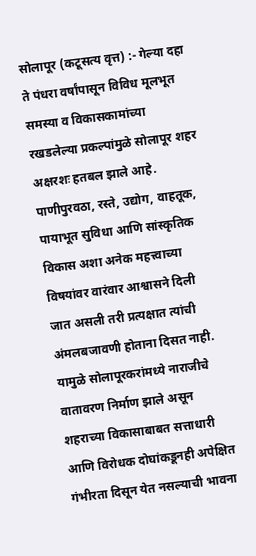सोलापूर (कटूसत्य वृत्त) :- गेल्या दहा ते पंधरा वर्षांपासून विविध मूलभूत समस्या व विकासकामांच्या रखडलेल्या प्रकल्पांमुळे सोलापूर शहर अक्षरशः हतबल झाले आहे. पाणीपुरवठा, रस्ते, उद्योग, वाहतूक, पायाभूत सुविधा आणि सांस्कृतिक विकास अशा अनेक महत्त्वाच्या विषयांवर वारंवार आश्वासने दिली जात असली तरी प्रत्यक्षात त्यांची अंमलबजावणी होताना दिसत नाही. यामुळे सोलापूरकरांमध्ये नाराजीचे वातावरण निर्माण झाले असून शहराच्या विकासाबाबत सत्ताधारी आणि विरोधक दोघांकडूनही अपेक्षित गंभीरता दिसून येत नसल्याची भावना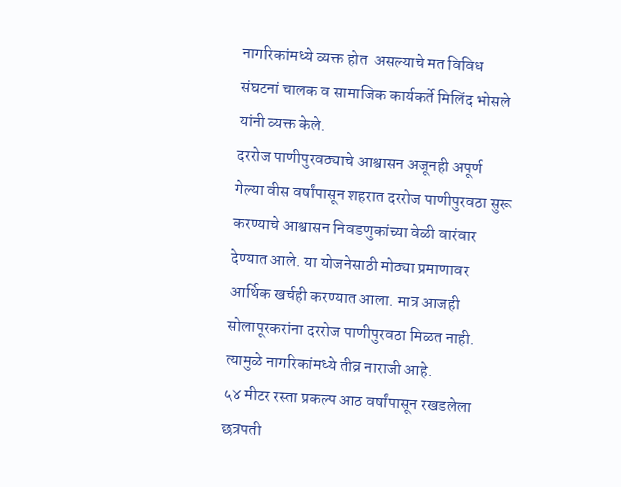नागरिकांमध्ये व्यक्त होत  असल्याचे मत विविध संघटनां चालक व सामाजिक कार्यकर्ते मिलिंद भोसले यांनी व्यक्त केले.
दररोज पाणीपुरवठ्याचे आश्वासन अजूनही अपूर्ण
गेल्या वीस वर्षांपासून शहरात दररोज पाणीपुरवठा सुरू करण्याचे आश्वासन निवडणुकांच्या वेळी वारंवार देण्यात आले. या योजनेसाठी मोठ्या प्रमाणावर आर्थिक खर्चही करण्यात आला. मात्र आजही सोलापूरकरांना दररोज पाणीपुरवठा मिळत नाही. त्यामुळे नागरिकांमध्ये तीव्र नाराजी आहे.
५४ मीटर रस्ता प्रकल्प आठ वर्षांपासून रखडलेला
छत्रपती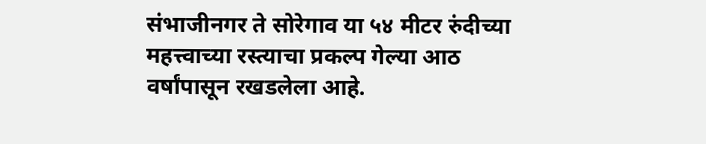संभाजीनगर ते सोरेगाव या ५४ मीटर रुंदीच्या महत्त्वाच्या रस्त्याचा प्रकल्प गेल्या आठ वर्षांपासून रखडलेला आहे.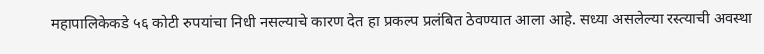महापालिकेकडे ५६ कोटी रुपयांचा निधी नसल्याचे कारण देत हा प्रकल्प प्रलंबित ठेवण्यात आला आहे. सध्या असलेल्या रस्त्याची अवस्था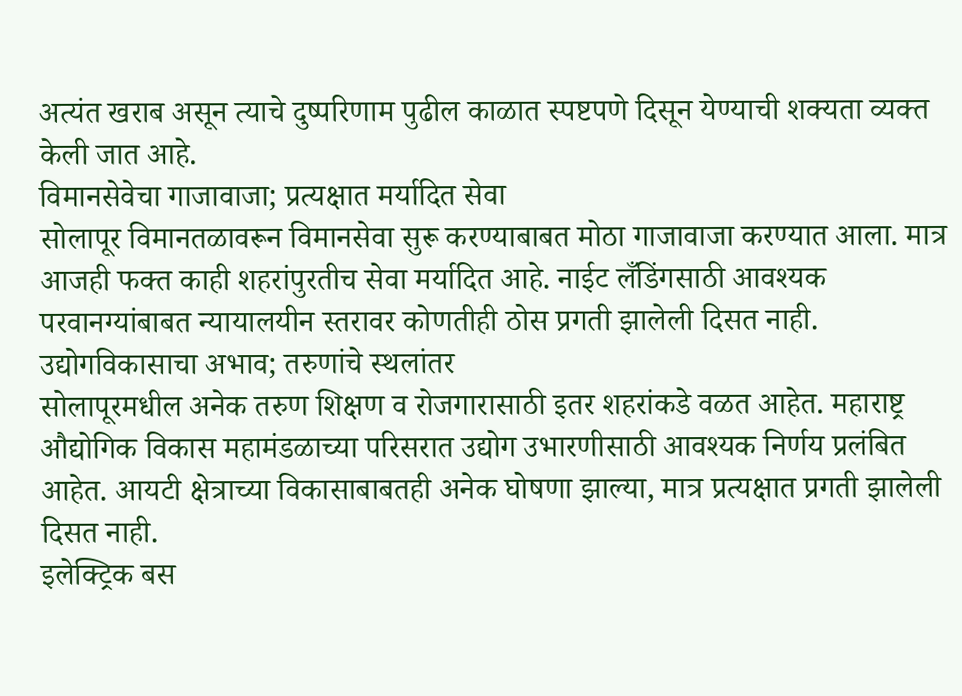अत्यंत खराब असून त्याचे दुष्परिणाम पुढील काळात स्पष्टपणे दिसून येण्याची शक्यता व्यक्त केली जात आहे.
विमानसेवेचा गाजावाजा; प्रत्यक्षात मर्यादित सेवा
सोलापूर विमानतळावरून विमानसेवा सुरू करण्याबाबत मोठा गाजावाजा करण्यात आला. मात्र आजही फक्त काही शहरांपुरतीच सेवा मर्यादित आहे. नाईट लँडिंगसाठी आवश्यक परवानग्यांबाबत न्यायालयीन स्तरावर कोणतीही ठोस प्रगती झालेली दिसत नाही.
उद्योगविकासाचा अभाव; तरुणांचे स्थलांतर
सोलापूरमधील अनेक तरुण शिक्षण व रोजगारासाठी इतर शहरांकडे वळत आहेत. महाराष्ट्र औद्योगिक विकास महामंडळाच्या परिसरात उद्योग उभारणीसाठी आवश्यक निर्णय प्रलंबित आहेत. आयटी क्षेत्राच्या विकासाबाबतही अनेक घोषणा झाल्या, मात्र प्रत्यक्षात प्रगती झालेली दिसत नाही.
इलेक्ट्रिक बस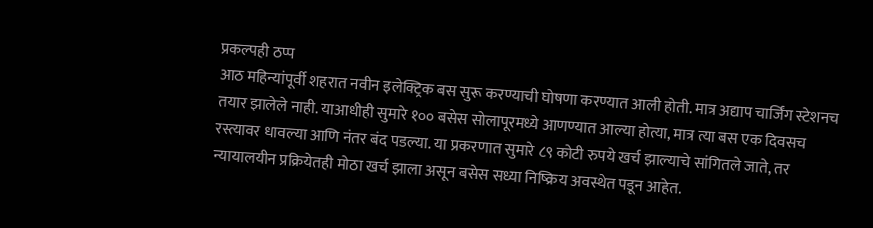प्रकल्पही ठप्प
आठ महिन्यांपूर्वी शहरात नवीन इलेक्ट्रिक बस सुरू करण्याची घोषणा करण्यात आली होती. मात्र अद्याप चार्जिंग स्टेशनच तयार झालेले नाही. याआधीही सुमारे १०० बसेस सोलापूरमध्ये आणण्यात आल्या होत्या, मात्र त्या बस एक दिवसच रस्त्यावर धावल्या आणि नंतर बंद पडल्या. या प्रकरणात सुमारे ८९ कोटी रुपये खर्च झाल्याचे सांगितले जाते, तर न्यायालयीन प्रक्रियेतही मोठा खर्च झाला असून बसेस सध्या निष्क्रिय अवस्थेत पडून आहेत.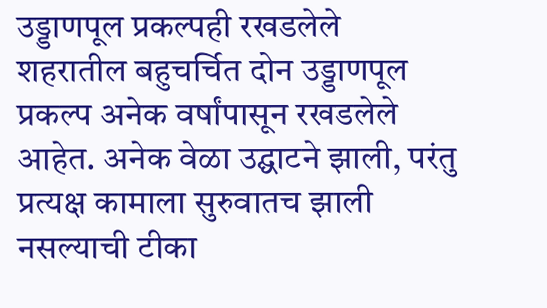उड्डाणपूल प्रकल्पही रखडलेले
शहरातील बहुचर्चित दोन उड्डाणपूल प्रकल्प अनेक वर्षांपासून रखडलेले आहेत. अनेक वेळा उद्घाटने झाली, परंतु प्रत्यक्ष कामाला सुरुवातच झाली नसल्याची टीका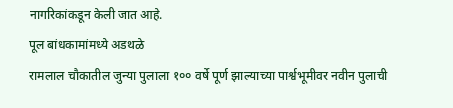नागरिकांकडून केली जात आहे.
पूल बांधकामांमध्ये अडथळे
रामलाल चौकातील जुन्या पुलाला १०० वर्षे पूर्ण झाल्याच्या पार्श्वभूमीवर नवीन पुलाची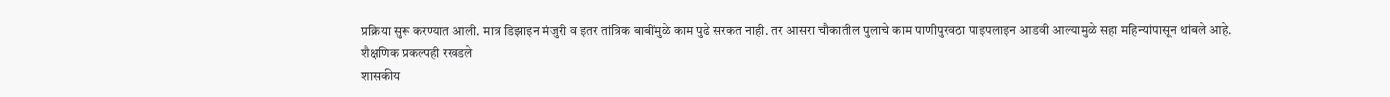प्रक्रिया सुरू करण्यात आली. मात्र डिझाइन मंजुरी व इतर तांत्रिक बाबींमुळे काम पुढे सरकत नाही. तर आसरा चौकातील पुलाचे काम पाणीपुरवठा पाइपलाइन आडवी आल्यामुळे सहा महिन्यांपासून थांबले आहे.
शैक्षणिक प्रकल्पही रखडले
शासकीय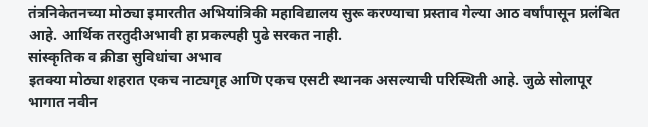तंत्रनिकेतनच्या मोठ्या इमारतीत अभियांत्रिकी महाविद्यालय सुरू करण्याचा प्रस्ताव गेल्या आठ वर्षांपासून प्रलंबित आहे. आर्थिक तरतुदीअभावी हा प्रकल्पही पुढे सरकत नाही.
सांस्कृतिक व क्रीडा सुविधांचा अभाव
इतक्या मोठ्या शहरात एकच नाट्यगृह आणि एकच एसटी स्थानक असल्याची परिस्थिती आहे. जुळे सोलापूर भागात नवीन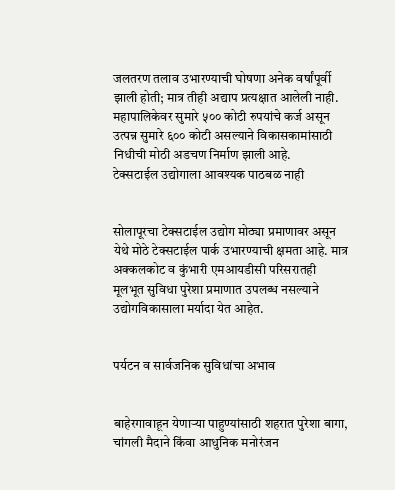जलतरण तलाव उभारण्याची घोषणा अनेक वर्षांपूर्वी झाली होती; मात्र तीही अद्याप प्रत्यक्षात आलेली नाही. महापालिकेवर सुमारे ५०० कोटी रुपयांचे कर्ज असून उत्पन्न सुमारे ६०० कोटी असल्याने विकासकामांसाठी निधीची मोठी अडचण निर्माण झाली आहे.
टेक्सटाईल उद्योगाला आवश्यक पाठबळ नाही


सोलापूरचा टेक्सटाईल उद्योग मोठ्या प्रमाणावर असून येथे मोठे टेक्सटाईल पार्क उभारण्याची क्षमता आहे. मात्र अक्कलकोट व कुंभारी एमआयडीसी परिसरातही मूलभूत सुविधा पुरेशा प्रमाणात उपलब्ध नसल्याने उद्योगविकासाला मर्यादा येत आहेत.


पर्यटन व सार्वजनिक सुविधांचा अभाव


बाहेरगावाहून येणाऱ्या पाहुण्यांसाठी शहरात पुरेशा बागा, चांगली मैदाने किंवा आधुनिक मनोरंजन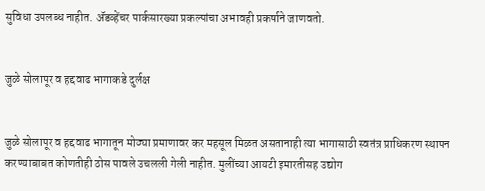सुविधा उपलब्ध नाहीत. ॲडव्हेंचर पार्कसारख्या प्रकल्पांचा अभावही प्रकर्षाने जाणवतो.


जुळे सोलापूर व हद्दवाढ भागाकडे दुर्लक्ष


जुळे सोलापूर व हद्दवाढ भागातून मोठ्या प्रमाणावर कर महसूल मिळत असतानाही त्या भागासाठी स्वतंत्र प्राधिकरण स्थापन करण्याबाबत कोणतीही ठोस पावले उचलली गेली नाहीत. मुलींच्या आयटी इमारतीसह उद्योग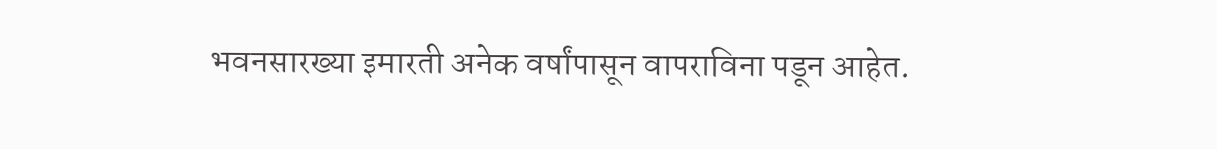भवनसारख्या इमारती अनेक वर्षांपासून वापराविना पडून आहेत.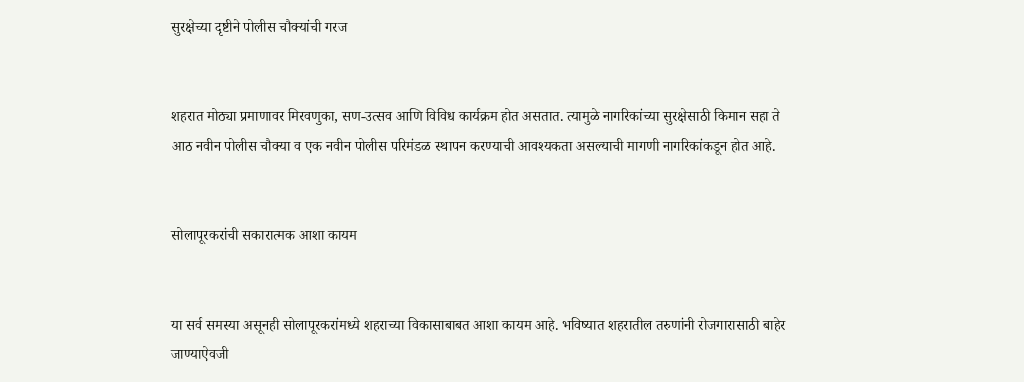सुरक्षेच्या दृष्टीने पोलीस चौक्यांची गरज


शहरात मोठ्या प्रमाणावर मिरवणुका, सण-उत्सव आणि विविध कार्यक्रम होत असतात. त्यामुळे नागरिकांच्या सुरक्षेसाठी किमान सहा ते आठ नवीन पोलीस चौक्या व एक नवीन पोलीस परिमंडळ स्थापन करण्याची आवश्यकता असल्याची मागणी नागरिकांकडून होत आहे.


सोलापूरकरांची सकारात्मक आशा कायम


या सर्व समस्या असूनही सोलापूरकरांमध्ये शहराच्या विकासाबाबत आशा कायम आहे. भविष्यात शहरातील तरुणांनी रोजगारासाठी बाहेर जाण्याऐवजी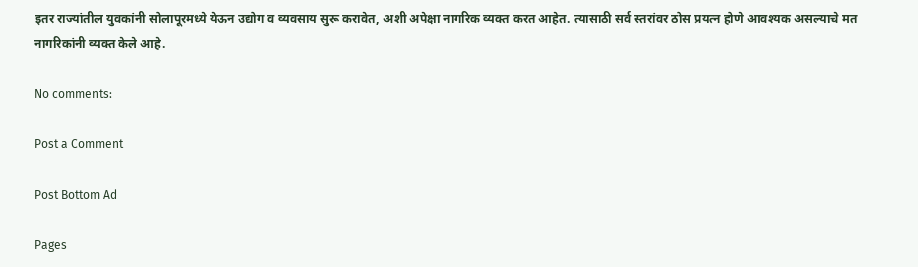इतर राज्यांतील युवकांनी सोलापूरमध्ये येऊन उद्योग व व्यवसाय सुरू करावेत, अशी अपेक्षा नागरिक व्यक्त करत आहेत. त्यासाठी सर्व स्तरांवर ठोस प्रयत्न होणे आवश्यक असल्याचे मत नागरिकांनी व्यक्त केले आहे.

No comments:

Post a Comment

Post Bottom Ad

Pages